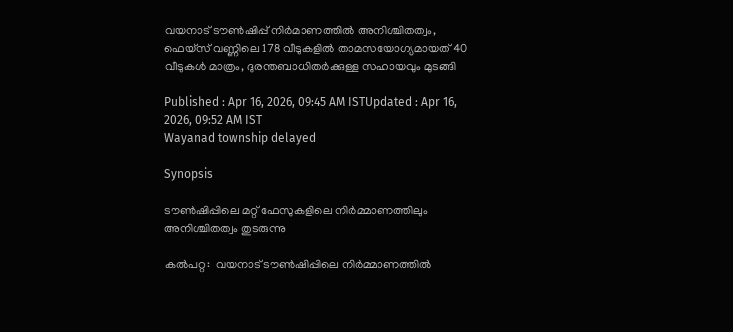വയനാട് ടൗൺഷിപ്പ് നിർമാണത്തിൽ അനിശ്ചിതത്വം, ഫെയ്‌സ് വണ്ണിലെ 178 വീടുകളിൽ താമസയോഗ്യമായത് 40 വീടുകൾ മാത്രം, ദുരന്തബാധിതർക്കുള്ള സഹായവും മുടങ്ങി

Published : Apr 16, 2026, 09:45 AM ISTUpdated : Apr 16, 2026, 09:52 AM IST
Wayanad township delayed

Synopsis

ടൗൺഷിപ്പിലെ മറ്റ് ഫേസുകളിലെ നിർമ്മാണത്തിലും അനിശ്ചിതത്വം തുടരുന്നു

കല്‍പറ്റ:  വയനാട് ടൗൺഷിപ്പിലെ നിർമ്മാണത്തിൽ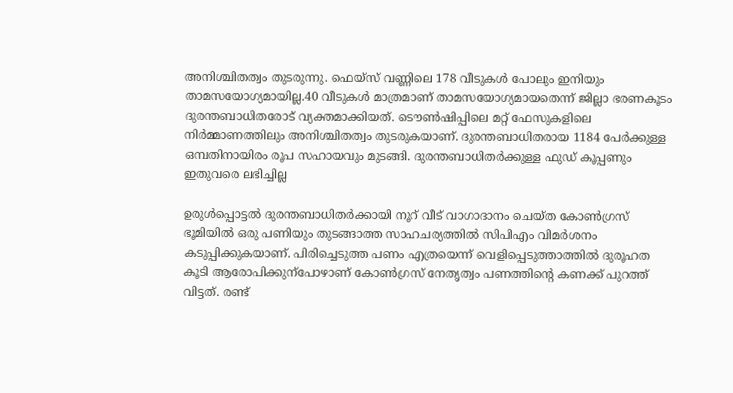അനിശ്ചിതത്വം തുടരുന്നു. ഫെയ്‌സ് വണ്ണിലെ 178 വീടുകൾ പോലും ഇനിയും താമസയോഗ്യമായില്ല.40 വീടുകൾ മാത്രമാണ് താമസയോഗ്യമായതെന്ന് ജില്ലാ ഭരണകൂടം ദുരന്തബാധിതരോട് വ്യക്തമാക്കിയത്. ടൌൺഷിപ്പിലെ മറ്റ് ഫേസുകളിലെ നിർമ്മാണത്തിലും അനിശ്ചിതത്വം തുടരുകയാണ്. ദുരന്തബാധിതരായ 1184 പേർക്കുള്ള ഒമ്പതിനായിരം രൂപ സഹായവും മുടങ്ങി. ദുരന്തബാധിതർക്കുള്ള ഫുഡ് കൂപ്പണും ഇതുവരെ ലഭിച്ചില്ല

ഉരുള്‍പ്പൊട്ടല്‍ ദുരന്തബാധിതർക്കായി നൂറ് വീട് വാഗാദാനം ചെയ്ത കോണ്‍ഗ്രസ് ഭൂമിയില്‍ ഒരു പണിയും തുടങ്ങാത്ത സാഹചര്യത്തില്‍ സിപിഎം വിമർശനം കടുപ്പിക്കുകയാണ്. പിരിച്ചെടുത്ത പണം എത്രയെന്ന് വെളിപ്പെടുത്താത്തില്‍ ദുരൂഹത കൂടി ആരോപിക്കുന്പോഴാണ് കോണ്‍ഗ്രസ് നേതൃത്വം പണത്തിന്‍റെ കണക്ക് പുറത്ത് വിട്ടത്. രണ്ട്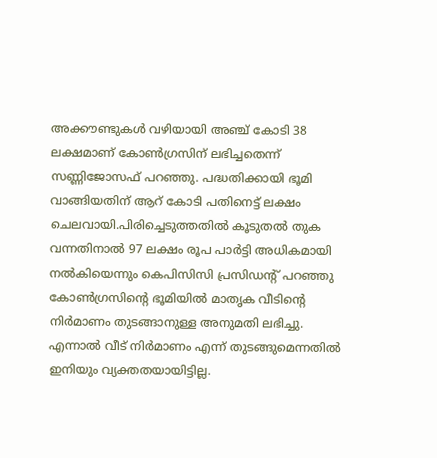അക്കൗണ്ടുകള്‍ വഴിയായി അഞ്ച് കോടി 38 ലക്ഷമാണ് കോണ്‍ഗ്രസിന് ലഭിച്ചതെന്ന് സണ്ണിജോസഫ് പറഞ്ഞു. പദ്ധതിക്കായി ഭൂമി വാങ്ങിയതിന് ആറ് കോടി പതിനെട്ട് ലക്ഷം ചെലവായി.പിരിച്ചെടുത്തതില്‍ കൂടുതല്‍ തുക വന്നതിനാല്‍ 97 ലക്ഷം രൂപ പാര്‍ട്ടി അധികമായി നല്‍കിയെന്നും കെപിസിസി പ്രസി‍ഡന്‍റ് പറഞ്ഞു  കോണ്‍ഗ്രസിന്‍റെ ഭൂമിയില്‍ മാതൃക വീടിന്‍റെ നിര്‍മാണം തുടങ്ങാനുള്ള അനുമതി ലഭിച്ചു. എന്നാല്‍ വീട് നിര്‍മാണം എന്ന് തുടങ്ങുമെന്നതില്‍ ഇനിയും വ്യക്തതയായിട്ടില്ല.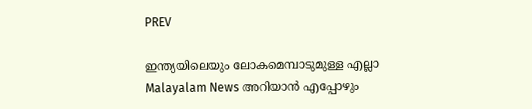PREV

ഇന്ത്യയിലെയും ലോകമെമ്പാടുമുള്ള എല്ലാ Malayalam News അറിയാൻ എപ്പോഴും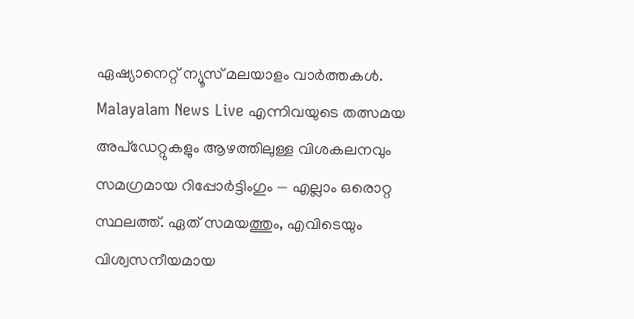ഏഷ്യാനെറ്റ് ന്യൂസ് മലയാളം വാർത്തകൾ. Malayalam News Live എന്നിവയുടെ തത്സമയ അപ്‌ഡേറ്റുകളും ആഴത്തിലുള്ള വിശകലനവും സമഗ്രമായ റിപ്പോർട്ടിംഗും — എല്ലാം ഒരൊറ്റ സ്ഥലത്ത്. ഏത് സമയത്തും, എവിടെയും വിശ്വസനീയമായ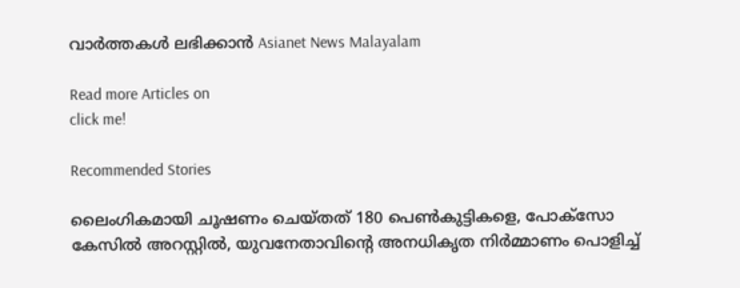വാർത്തകൾ ലഭിക്കാൻ Asianet News Malayalam

Read more Articles on
click me!

Recommended Stories

ലൈംഗികമായി ചൂഷണം ചെയ്തത് 180 പെൺകുട്ടികളെ, പോക്സോ കേസിൽ അറസ്റ്റിൽ, യുവനേതാവിന്റെ അനധികൃത നിർമ്മാണം പൊളിച്ച്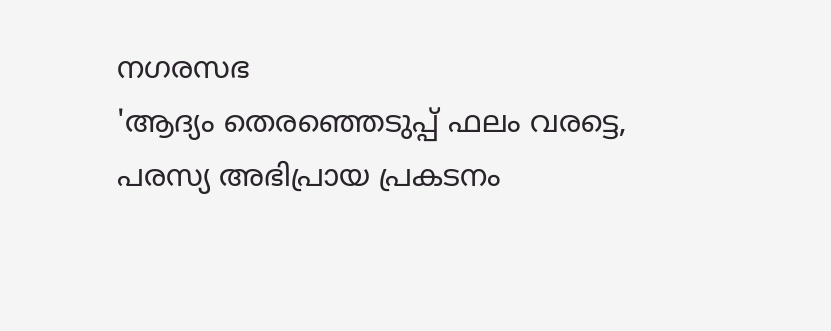നഗരസഭ
'ആദ്യം തെരഞ്ഞെടുപ്പ് ഫലം വരട്ടെ, പരസ്യ അഭിപ്രായ പ്രകടനം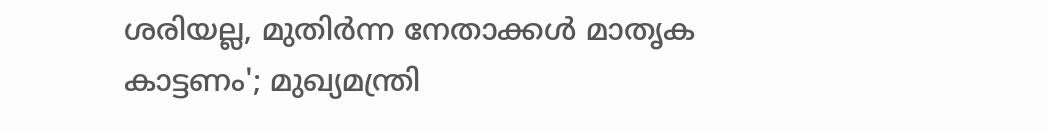ശരിയല്ല, മുതിര്‍ന്ന നേതാക്കള്‍ മാതൃക കാട്ടണം'; മുഖ്യമന്ത്രി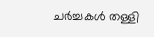ചർച്ചകൾ തള്ളി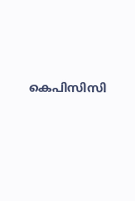കെപിസിസി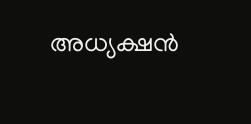അധ്യക്ഷൻ